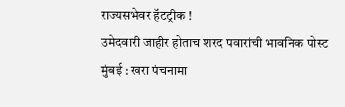राज्यसभेवर हॅटट्रीक !
उमेदवारी जाहीर होताच शरद पवारांची भावनिक पोस्ट
मुंबई : खरा पंचनामा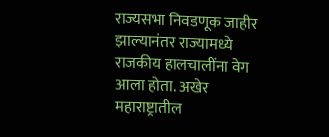राज्यसभा निवडणूक जाहीर झाल्यानंतर राज्यामध्ये राजकीय हालचालींना वेग आला होता. अखेर महाराष्ट्रातील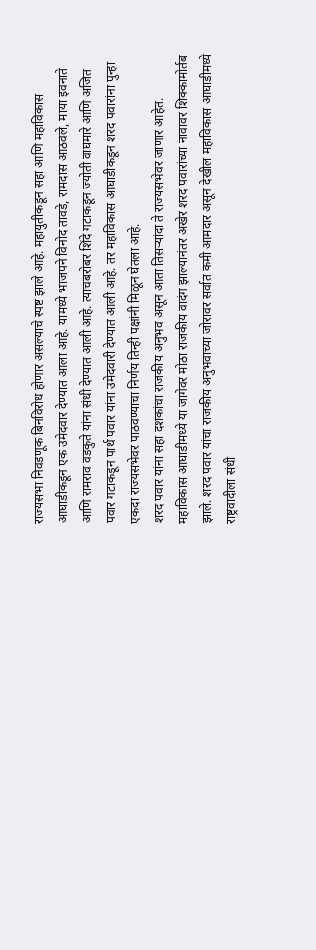राज्यसभा निवडणूक बिनविरोध होणार असल्याचे स्पष्ट झाले आहे. महायुतीकडून सहा आणि महाविकास आघाडीकडून एक उमेदवार देण्यात आला आहे. यामध्ये भाजपने विनोद तावडे, रामदास आठवले, माया इवनाते आणि रामराव वडकुते यांना संधी देण्यात आली आहे. त्याचबरोबर शिंदे गटाकडून ज्योती वाघमारे आणि अजित पवार गटाकडून पार्थ पवार यांना उमेदवारी देण्यात आली आहे. तर महाविकास आघाडीकडून शरद पवारांना पुन्हा एकदा राज्यसभेवर पाठवण्याचा निर्णय तिन्ही पक्षांनी मिळून घेतला आहे.
शरद पवार यांना सहा दशकांचा राजकीय अनुभव असून आता तिसऱ्यांदा ते राज्यसभेवर जाणार आहेत. महाविकास आघाडीमध्ये या जागेवर मोठा राजकीय वादंग झाल्यानंतर अखेर शरद पवारांच्या नावावर शिक्कामोर्तब झाले. शरद पवार यांचा राजकीय अनुभवाच्या जोरावर सर्वात कमी आमदार असून देखील महाविकास आघाडीमध्ये राष्ट्रवादीला संधी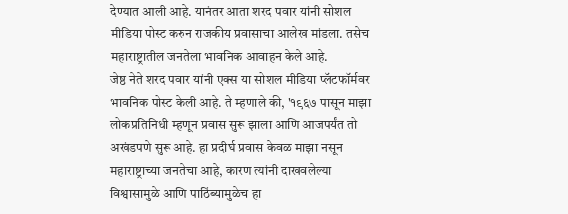देण्यात आली आहे. यानंतर आता शरद पवार यांनी सोशल मीडिया पोस्ट करुन राजकीय प्रवासाचा आलेख मांडला. तसेच महाराष्ट्रातील जनतेला भावनिक आवाहन केले आहे.
जेष्ठ नेते शरद पवार यांनी एक्स या सोशल मीडिया प्लॅटफॉर्मवर भावनिक पोस्ट केली आहे. ते म्हणाले की, '१९६७ पासून माझा लोकप्रतिनिधी म्हणून प्रवास सुरू झाला आणि आजपर्यंत तो अखंडपणे सुरू आहे. हा प्रदीर्घ प्रवास केवळ माझा नसून महाराष्ट्राच्या जनतेचा आहे, कारण त्यांनी दाखवलेल्या विश्वासामुळे आणि पाठिंब्यामुळेच हा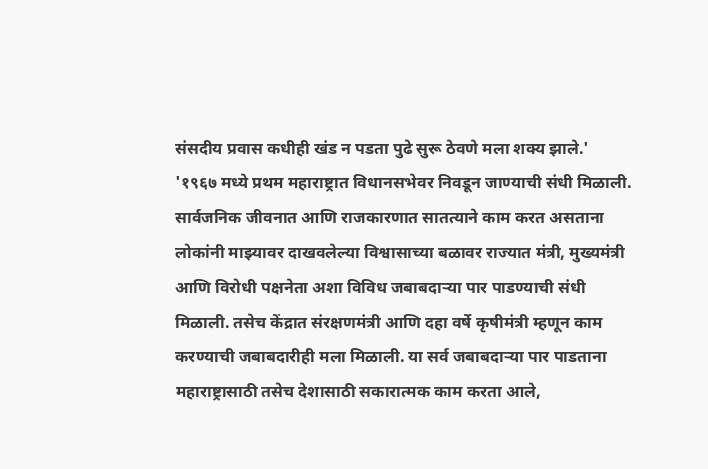संसदीय प्रवास कधीही खंड न पडता पुढे सुरू ठेवणे मला शक्य झाले.'
'१९६७ मध्ये प्रथम महाराष्ट्रात विधानसभेवर निवडून जाण्याची संधी मिळाली. सार्वजनिक जीवनात आणि राजकारणात सातत्याने काम करत असताना लोकांनी माझ्यावर दाखवलेल्या विश्वासाच्या बळावर राज्यात मंत्री, मुख्यमंत्री आणि विरोधी पक्षनेता अशा विविध जबाबदाऱ्या पार पाडण्याची संधी मिळाली. तसेच केंद्रात संरक्षणमंत्री आणि दहा वर्षे कृषीमंत्री म्हणून काम करण्याची जबाबदारीही मला मिळाली. या सर्व जबाबदाऱ्या पार पाडताना महाराष्ट्रासाठी तसेच देशासाठी सकारात्मक काम करता आले,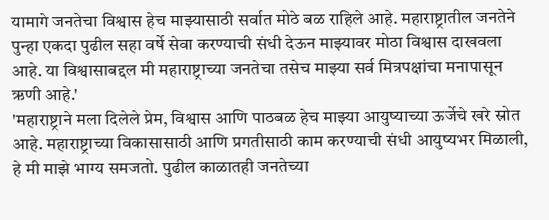यामागे जनतेचा विश्वास हेच माझ्यासाठी सर्वात मोठे बळ राहिले आहे. महाराष्ट्रातील जनतेने पुन्हा एकदा पुढील सहा वर्षे सेवा करण्याची संधी देऊन माझ्यावर मोठा विश्वास दाखवला आहे. या विश्वासाबद्दल मी महाराष्ट्राच्या जनतेचा तसेच माझ्या सर्व मित्रपक्षांचा मनापासून ऋणी आहे.'
'महाराष्ट्राने मला दिलेले प्रेम, विश्वास आणि पाठबळ हेच माझ्या आयुष्याच्या ऊर्जेचे खरे स्रोत आहे. महाराष्ट्राच्या विकासासाठी आणि प्रगतीसाठी काम करण्याची संधी आयुष्यभर मिळाली, हे मी माझे भाग्य समजतो. पुढील काळातही जनतेच्या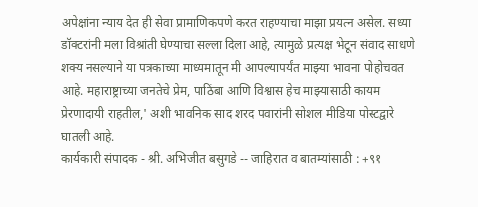अपेक्षांना न्याय देत ही सेवा प्रामाणिकपणे करत राहण्याचा माझा प्रयत्न असेल. सध्या डॉक्टरांनी मला विश्रांती घेण्याचा सल्ला दिला आहे, त्यामुळे प्रत्यक्ष भेटून संवाद साधणे शक्य नसल्याने या पत्रकाच्या माध्यमातून मी आपल्यापर्यंत माझ्या भावना पोहोचवत आहे. महाराष्ट्राच्या जनतेचे प्रेम, पाठिंबा आणि विश्वास हेच माझ्यासाठी कायम प्रेरणादायी राहतील,' अशी भावनिक साद शरद पवारांनी सोशल मीडिया पोस्टद्वारे घातली आहे.
कार्यकारी संपादक - श्री. अभिजीत बसुगडे -- जाहिरात व बातम्यांसाठी : +९१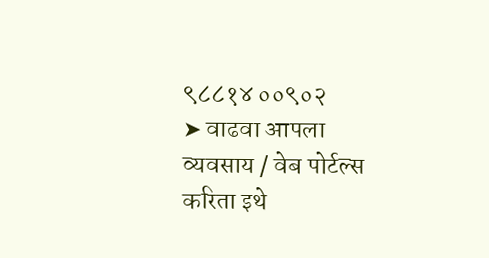९८८१४ ००९०२
➤ वाढवा आपला व्यवसाय / वेब पोर्टल्स करिता इथे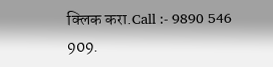क्लिक करा.Call :- 9890 546 909.